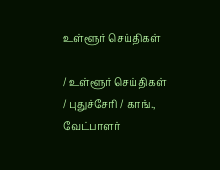உள்ளூர் செய்திகள்

/ உள்ளூர் செய்திகள் / புதுச்சேரி / காங்., வேட்பாளர்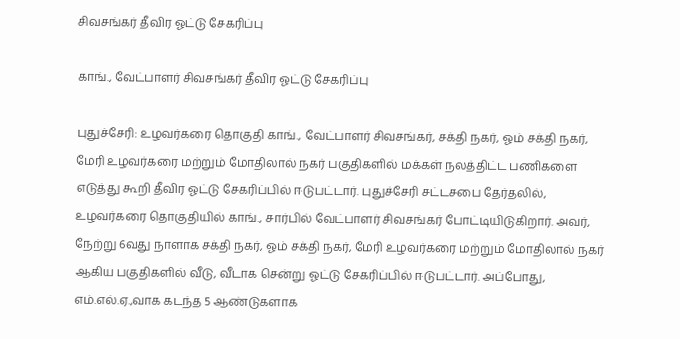சிவசங்கர் தீவிர ஓட்டு சேகரிப்பு

காங்., வேட்பாளர் சிவசங்கர் தீவிர ஓட்டு சேகரிப்பு

புதுச்சேரி: உழவர்கரை தொகுதி காங்., வேட்பாளர் சிவசங்கர், சக்தி நகர், ஓம் சக்தி நகர், மேரி உழவர்கரை மற்றும் மோதிலால் நகர் பகுதிகளில் மக்கள் நலத்திட்ட பணிகளை எடுத்து கூறி தீவிர ஓட்டு சேகரிப்பில் ஈடுபட்டார். புதுச்சேரி சட்டசபை தேர்தலில், உழவர்கரை தொகுதியில் காங்., சார்பில் வேட்பாளர் சிவசங்கர் போட்டியிடுகிறார். அவர், நேற்று 6வது நாளாக சக்தி நகர், ஓம் சக்தி நகர், மேரி உழவர்கரை மற்றும் மோதிலால் நகர் ஆகிய பகுதிகளில் வீடு, வீடாக சென்று ஓட்டு சேகரிப்பில் ஈடுபட்டார். அப்போது, எம்.எல்.ஏ.,வாக கடந்த 5 ஆண்டுகளாக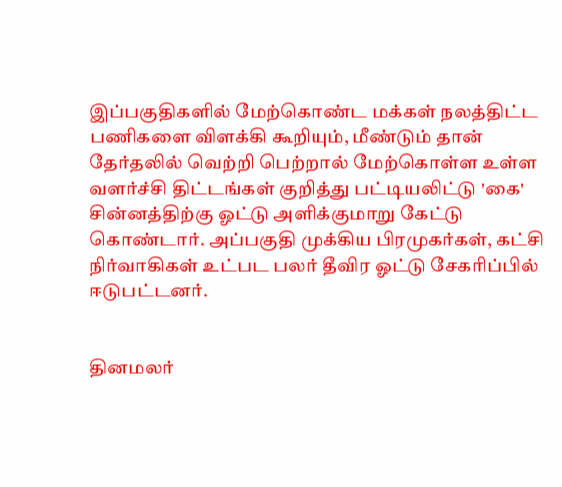இப்பகுதிகளில் மேற்கொண்ட மக்கள் நலத்திட்ட பணிகளை விளக்கி கூறியும், மீண்டும் தான் தேர்தலில் வெற்றி பெற்றால் மேற்கொள்ள உள்ள வளர்ச்சி திட்டங்கள் குறித்து பட்டியலிட்டு 'கை' சின்னத்திற்கு ஓட்டு அளிக்குமாறு கேட்டு கொண்டார். அப்பகுதி முக்கிய பிரமுகர்கள், கட்சி நிர்வாகிகள் உட்பட பலர் தீவிர ஓட்டு சேகரிப்பில் ஈடுபட்டனர்.


தினமலர்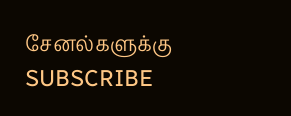சேனல்களுக்கு SUBSCRIBE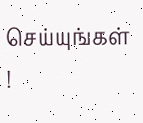செய்யுங்கள் !